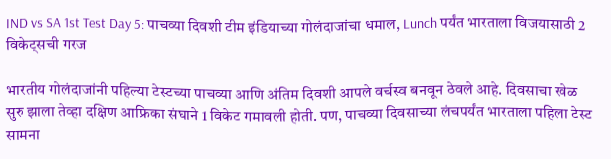IND vs SA 1st Test Day 5: पाचव्या दिवशी टीम इंडियाच्या गोलंदाजांचा धमाल, Lunch पर्यंत भारताला विजयासाठी 2 विकेट्सची गरज

भारतीय गोलंदाजांनी पहिल्या टेस्टच्या पाचव्या आणि अंतिम दिवशी आपले वर्चस्व बनवून ठेवले आहे. दिवसाचा खेळ सुरु झाला तेव्हा दक्षिण आफ्रिका संघाने 1 विकेट गमावली होती. पण, पाचव्या दिवसाच्या लंचपर्यंत भारताला पहिला टेस्ट सामना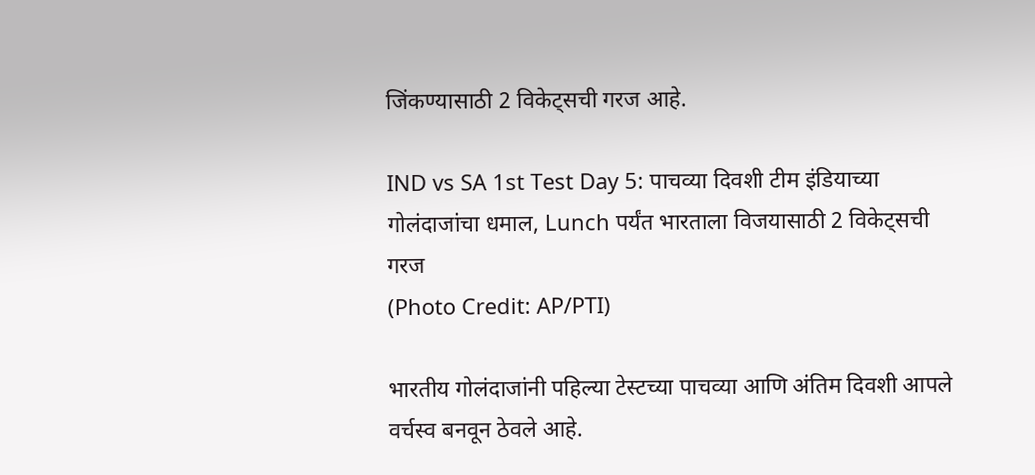जिंकण्यासाठी 2 विकेट्सची गरज आहे.

IND vs SA 1st Test Day 5: पाचव्या दिवशी टीम इंडियाच्या गोलंदाजांचा धमाल, Lunch पर्यंत भारताला विजयासाठी 2 विकेट्सची गरज
(Photo Credit: AP/PTI)

भारतीय गोलंदाजांनी पहिल्या टेस्टच्या पाचव्या आणि अंतिम दिवशी आपले वर्चस्व बनवून ठेवले आहे.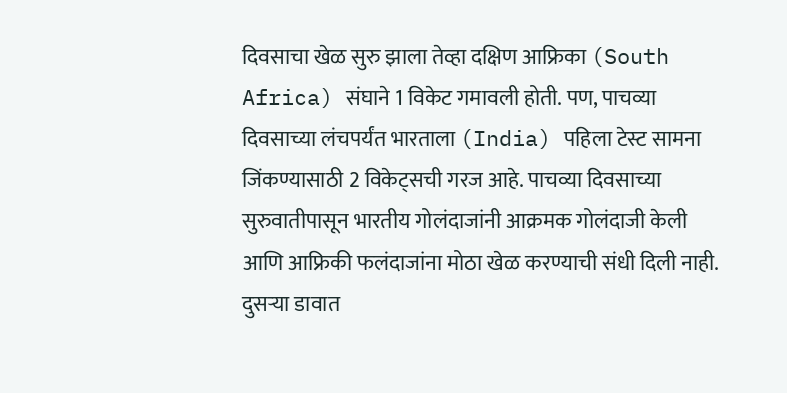दिवसाचा खेळ सुरु झाला तेव्हा दक्षिण आफ्रिका (South Africa) संघाने 1 विकेट गमावली होती. पण, पाचव्या दिवसाच्या लंचपर्यंत भारताला (India) पहिला टेस्ट सामना जिंकण्यासाठी 2 विकेट्सची गरज आहे. पाचव्या दिवसाच्या सुरुवातीपासून भारतीय गोलंदाजांनी आक्रमक गोलंदाजी केली आणि आफ्रिकी फलंदाजांना मोठा खेळ करण्याची संधी दिली नाही. दुसर्‍या डावात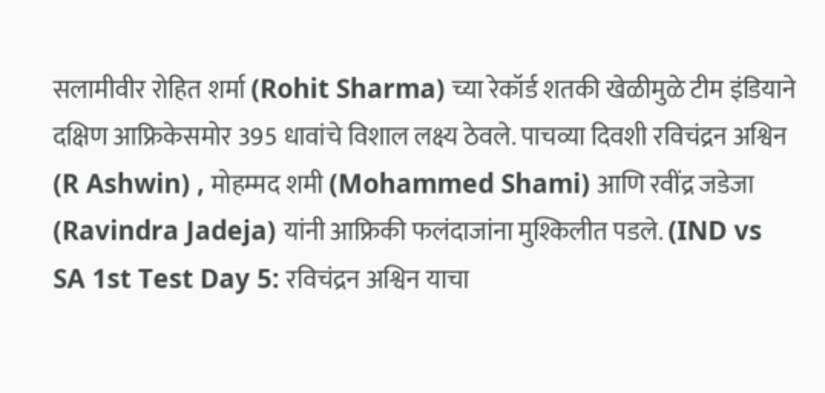सलामीवीर रोहित शर्मा (Rohit Sharma) च्या रेकॉर्ड शतकी खेळीमुळे टीम इंडियाने दक्षिण आफ्रिकेसमोर 395 धावांचे विशाल लक्ष्य ठेवले. पाचव्या दिवशी रविचंद्रन अश्विन (R Ashwin) , मोहम्मद शमी (Mohammed Shami) आणि रवींद्र जडेजा (Ravindra Jadeja) यांनी आफ्रिकी फलंदाजांना मुश्किलीत पडले. (IND vs SA 1st Test Day 5: रविचंद्रन अश्विन याचा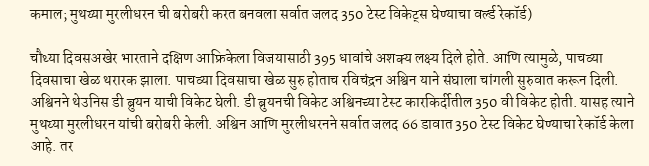कमाल; मुथय्या मुरलीधरन ची बरोबरी करत बनवला सर्वात जलद 350 टेस्ट विकेट्स घेण्याचा वर्ल्ड रेकॉर्ड)

चौथ्या दिवसअखेर भारताने दक्षिण आफ्रिकेला विजयासाठी 395 धावांचे अशक्य लक्ष्य दिले होते. आणि त्यामुळे, पाचव्या दिवसाचा खेळ थरारक झाला. पाचव्या दिवसाचा खेळ सुरु होताच रविचंद्रन अश्विन याने संघाला चांगली सुरुवात करून दिली. अश्विनने थेउनिस डी ब्रुयन याची विकेट घेली. डी ब्रुयनची विकेट अश्विनच्या टेस्ट कारकिर्दीतील 350 वी विकेट होती. यासह त्याने मुथय्या मुरलीधरन यांची बरोबरी केली. अश्विन आणि मुरलीधरनने सर्वात जलद 66 डावात 350 टेस्ट विकेट घेण्याचा रेकॉर्ड केला आहे. तर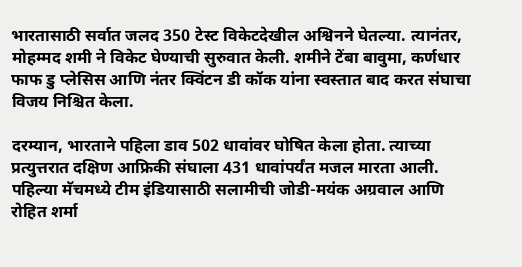भारतासाठी सर्वात जलद 350 टेस्ट विकेटदेखील अश्विनने घेतल्या. त्यानंतर, मोहम्मद शमी ने विकेट घेण्याची सुरुवात केली. शमीने टेंबा बावुमा, कर्णधार फाफ डु प्लेसिस आणि नंतर क्विंटन डी कॉक यांना स्वस्तात बाद करत संघाचा विजय निश्चित केला.

दरम्यान, भारताने पहिला डाव 502 धावांवर घोषित केला होता. त्याच्या प्रत्युत्तरात दक्षिण आफ्रिकी संघाला 431 धावांपर्यंत मजल मारता आली. पहिल्या मॅचमध्ये टीम इंडियासाठी सलामीची जोडी-मयंक अग्रवाल आणि रोहित शर्मा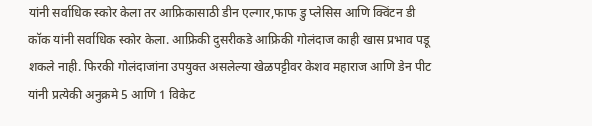यांनी सर्वाधिक स्कोर केला तर आफ्रिकासाठी डीन एल्गार,फाफ डु प्लेसिस आणि क्विंटन डी कॉक यांनी सर्वाधिक स्कोर केला. आफ्रिकी दुसरीकडे आफ्रिकी गोलंदाज काही खास प्रभाव पडू शकले नाही. फिरकी गोलंदाजांना उपयुक्त असलेल्या खेळपट्टीवर केशव महाराज आणि डेन पीट यांनी प्रत्येकी अनुक्रमे 5 आणि 1 विकेट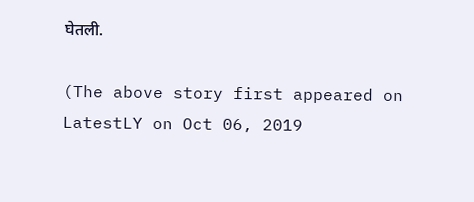घेतली.

(The above story first appeared on LatestLY on Oct 06, 2019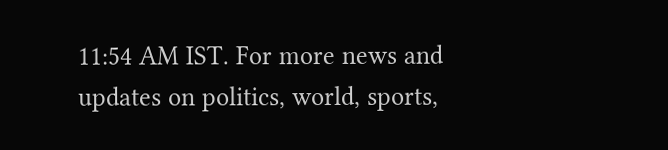11:54 AM IST. For more news and updates on politics, world, sports,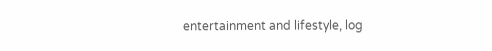entertainment and lifestyle, log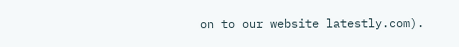on to our website latestly.com).